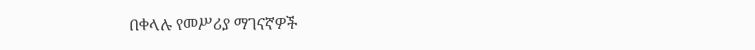በቀላሉ የመሥሪያ ማገናኛዎች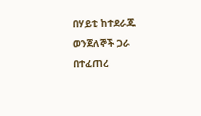በሃይቲ ከተደራጁ ወንጀለኞች ጋራ በተፈጠረ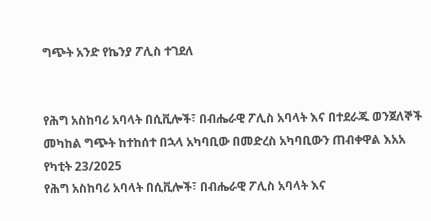ግጭት አንድ የኬንያ ፖሊስ ተገደለ


የሕግ አስከባሪ አባላት በሲቪሎች፣ በብሔራዊ ፖሊስ አባላት እና በተደራጁ ወንጀለኞች መካከል ግጭት ከተከሰተ በኋላ አካባቢው በመድረስ አካባቢውን ጠብቀዋል እአአ የካቲት 23/2025
የሕግ አስከባሪ አባላት በሲቪሎች፣ በብሔራዊ ፖሊስ አባላት እና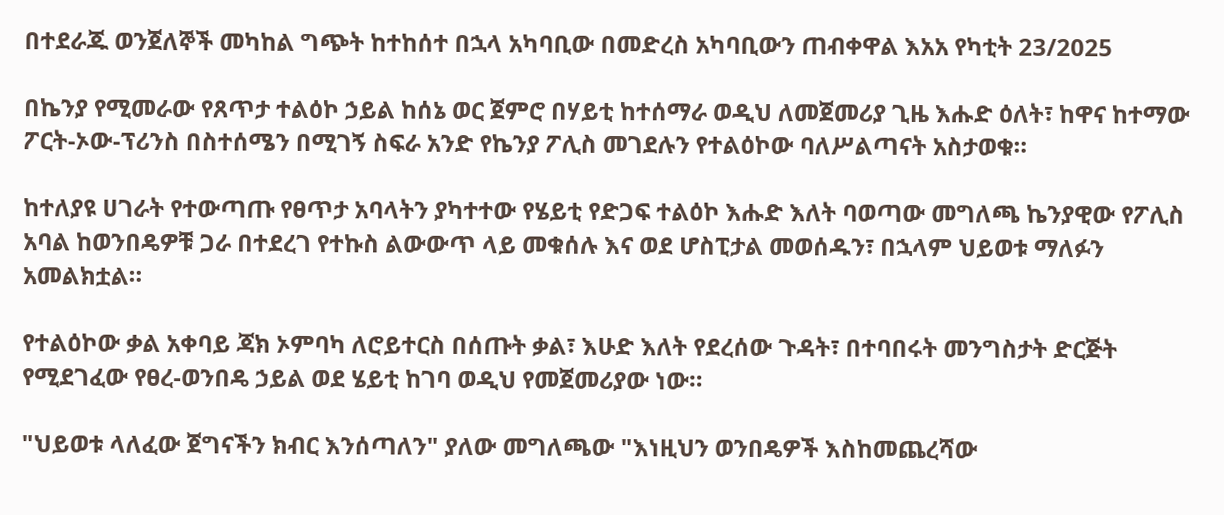በተደራጁ ወንጀለኞች መካከል ግጭት ከተከሰተ በኋላ አካባቢው በመድረስ አካባቢውን ጠብቀዋል እአአ የካቲት 23/2025

በኬንያ የሚመራው የጸጥታ ተልዕኮ ኃይል ከሰኔ ወር ጀምሮ በሃይቲ ከተሰማራ ወዲህ ለመጀመሪያ ጊዜ እሑድ ዕለት፣ ከዋና ከተማው ፖርት-ኦው-ፕሪንስ በስተሰሜን በሚገኝ ስፍራ አንድ የኬንያ ፖሊስ መገደሉን የተልዕኮው ባለሥልጣናት አስታወቁ።

ከተለያዩ ሀገራት የተውጣጡ የፀጥታ አባላትን ያካተተው የሄይቲ የድጋፍ ተልዕኮ እሑድ እለት ባወጣው መግለጫ ኬንያዊው የፖሊስ አባል ከወንበዴዎቹ ጋራ በተደረገ የተኩስ ልውውጥ ላይ መቁሰሉ እና ወደ ሆስፒታል መወሰዱን፣ በኋላም ህይወቱ ማለፉን አመልክቷል።

የተልዕኮው ቃል አቀባይ ጃክ ኦምባካ ለሮይተርስ በሰጡት ቃል፣ እሁድ እለት የደረሰው ጉዳት፣ በተባበሩት መንግስታት ድርጅት የሚደገፈው የፀረ-ወንበዴ ኃይል ወደ ሄይቲ ከገባ ወዲህ የመጀመሪያው ነው።

"ህይወቱ ላለፈው ጀግናችን ክብር እንሰጣለን" ያለው መግለጫው "እነዚህን ወንበዴዎች እስከመጨረሻው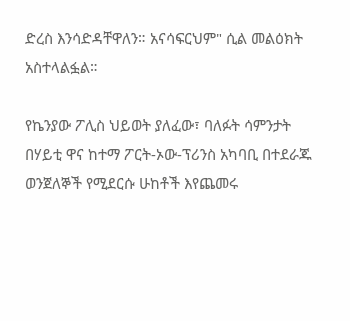ድረስ እንሳድዳቸዋለን። አናሳፍርህም" ሲል መልዕክት አስተላልፏል።

የኬንያው ፖሊስ ህይወት ያለፈው፣ ባለፉት ሳምንታት በሃይቲ ዋና ከተማ ፖርት-ኦው-ፕሪንስ አካባቢ በተደራጁ ወንጀለኞች የሚደርሱ ሁከቶች እየጨመሩ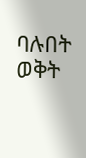ባሉበት ወቅት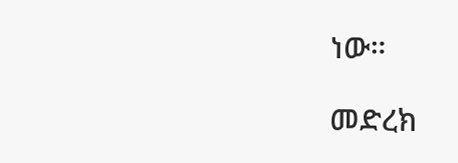ነው።

መድረክ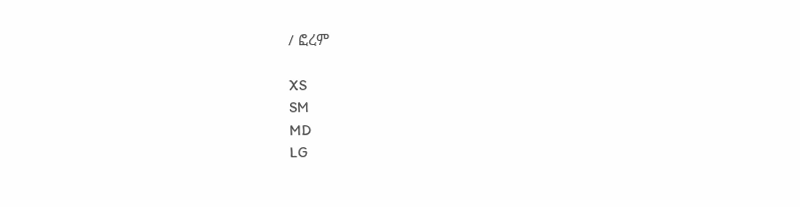/ ፎረም

XS
SM
MD
LG